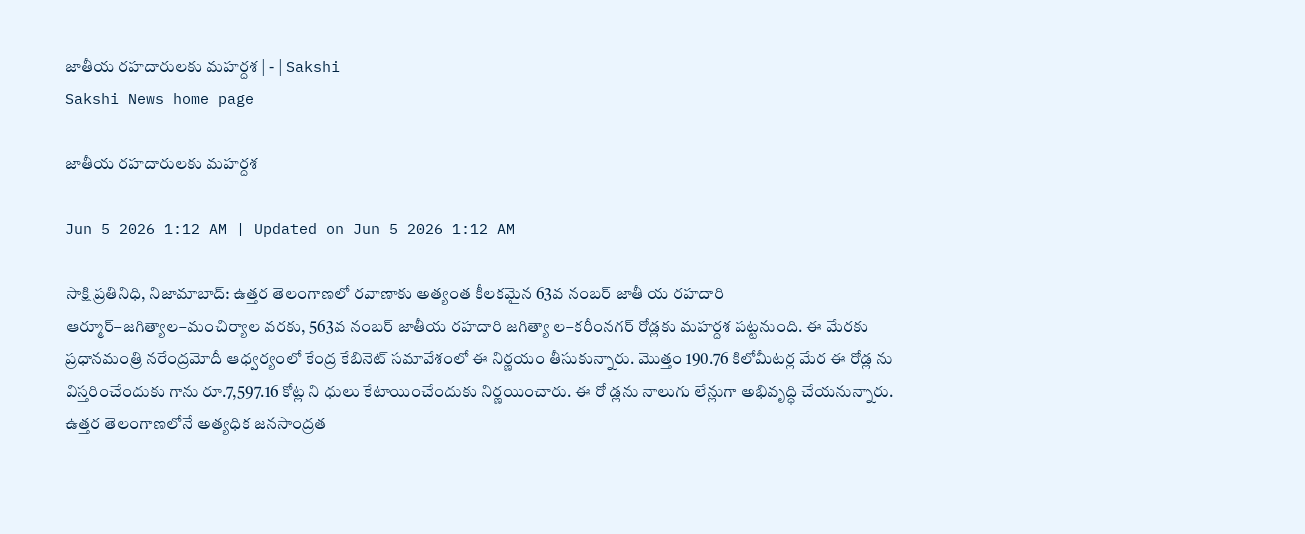జాతీయ రహదారులకు మహర్దశ | - | Sakshi
Sakshi News home page

జాతీయ రహదారులకు మహర్దశ

Jun 5 2026 1:12 AM | Updated on Jun 5 2026 1:12 AM

సాక్షి ప్రతినిధి, నిజామాబాద్‌: ఉత్తర తెలంగాణలో రవాణాకు అత్యంత కీలకమైన 63వ నంబర్‌ జాతీ య రహదారి ఆర్మూర్‌–జగిత్యాల–మంచిర్యాల వరకు, 563వ నంబర్‌ జాతీయ రహదారి జగిత్యా ల–కరీంనగర్‌ రోడ్లకు మహర్దశ పట్టనుంది. ఈ మేరకు ప్రధానమంత్రి నరేంద్రమోదీ ఆధ్వర్యంలో కేంద్ర కేబినెట్‌ సమావేశంలో ఈ నిర్ణయం తీసుకున్నారు. మొత్తం 190.76 కిలోమీటర్ల మేర ఈ రోడ్ల ను విస్తరించేందుకు గాను రూ.7,597.16 కోట్ల ని ధులు కేటాయించేందుకు నిర్ణయించారు. ఈ రో డ్లను నాలుగు లేన్లుగా అభివృద్ధి చేయనున్నారు. ఉత్తర తెలంగాణలోనే అత్యధిక జనసాంద్రత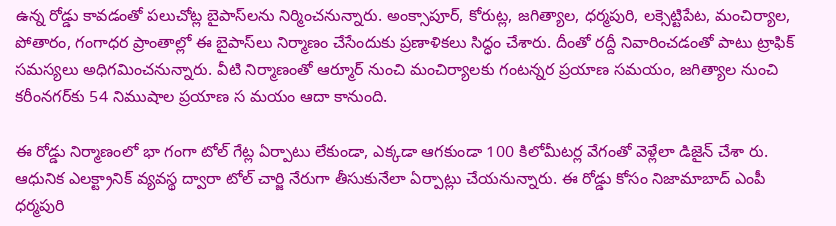ఉన్న రోడ్డు కావడంతో పలుచోట్ల బైపాస్‌లను నిర్మించనున్నారు. అంక్సాపూర్‌, కోరుట్ల, జగిత్యాల, ధర్మపురి, లక్సెట్టిపేట, మంచిర్యాల, పోతారం, గంగాధర ప్రాంతాల్లో ఈ బైపాస్‌లు నిర్మాణం చేసేందుకు ప్రణాళికలు సిద్ధం చేశారు. దీంతో రద్దీ నివారించడంతో పాటు ట్రాఫిక్‌ సమస్యలు అధిగమించనున్నారు. వీటి నిర్మాణంతో ఆర్మూర్‌ నుంచి మంచిర్యాలకు గంటన్నర ప్రయాణ సమయం, జగిత్యాల నుంచి కరీంనగర్‌కు 54 నిముషాల ప్రయాణ స మయం ఆదా కానుంది.

ఈ రోడ్డు నిర్మాణంలో భా గంగా టోల్‌ గేట్ల ఏర్పాటు లేకుండా, ఎక్కడా ఆగకుండా 100 కిలోమీటర్ల వేగంతో వెళ్లేలా డిజైన్‌ చేశా రు. ఆధునిక ఎలక్ట్రానిక్‌ వ్యవస్థ ద్వారా టోల్‌ చార్జి నేరుగా తీసుకునేలా ఏర్పాట్లు చేయనున్నారు. ఈ రోడ్డు కోసం నిజామాబాద్‌ ఎంపీ ధర్మపురి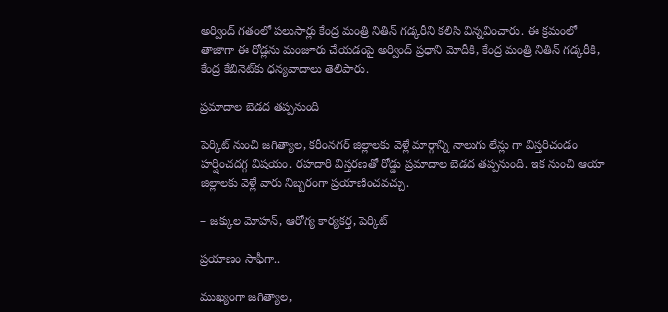అర్వింద్‌ గతంలో పలుసార్లు కేంద్ర మంత్రి నితిన్‌ గడ్కరీని కలిసి విన్నవించారు. ఈ క్రమంలో తాజాగా ఈ రోడ్లను మంజూరు చేయడంపై అర్వింద్‌ ప్రధాని మోదీకి, కేంద్ర మంత్రి నితిన్‌ గడ్కరీకి, కేంద్ర కేబినెట్‌కు ధన్యవాదాలు తెలిపారు.

ప్రమాదాల బెడద తప్పనుంది

పెర్కిట్‌ నుంచి జగిత్యాల, కరీంనగర్‌ జిల్లాలకు వెళ్లే మార్గాన్ని నాలుగు లేన్లు గా విస్తరిచండం హర్షించదగ్గ విషయం. రహదారి విస్తరణతో రోడ్డు ప్రమాదాల బెడద తప్పనుంది. ఇక నుంచి ఆయా జిల్లాలకు వెళ్లే వారు నిబ్బరంగా ప్రయాణించవచ్చు.

– జక్కుల మోహన్‌, ఆరోగ్య కార్యకర్త, పెర్కిట్‌

ప్రయాణం సాఫీగా..

ముఖ్యంగా జగిత్యాల,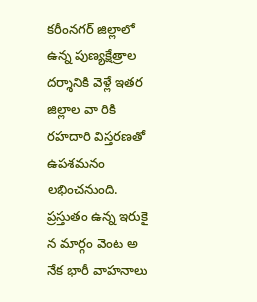కరీంనగర్‌ జిల్లాలో ఉన్న పుణ్యక్షేత్రాల దర్శానికి వెళ్లే ఇతర జిల్లాల వా రికి రహదారి విస్తరణతో ఉపశమనం లభించనుంది. ప్రస్తుతం ఉన్న ఇరుకై న మార్గం వెంట అ నేక భారీ వాహనాలు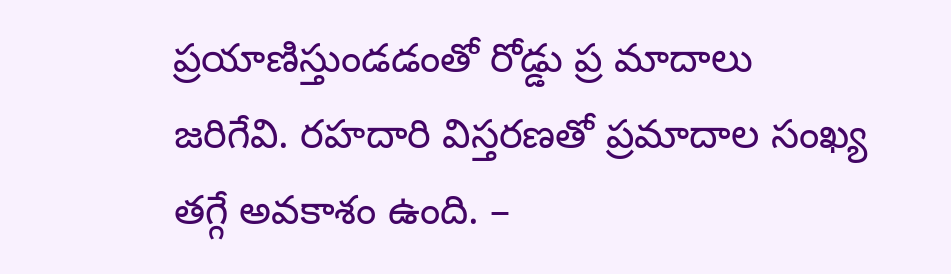ప్రయాణిస్తుండడంతో రోడ్డు ప్ర మాదాలు జరిగేవి. రహదారి విస్తరణతో ప్రమాదాల సంఖ్య తగ్గే అవకాశం ఉంది. –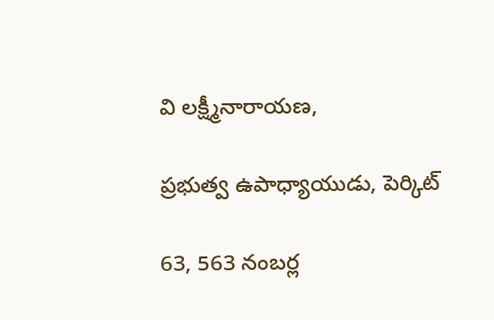వి లక్ష్మీనారాయణ,

ప్రభుత్వ ఉపాధ్యాయుడు, పెర్కిట్‌

63, 563 నంబర్ల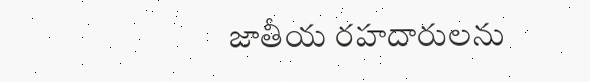జాతీయ రహదారులను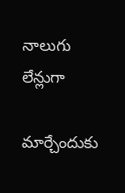నాలుగు లేన్లుగా

మార్చేందుకు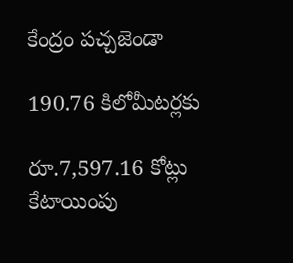కేంద్రం పచ్చజెండా

190.76 కిలోమీటర్లకు

రూ.7,597.16 కోట్లు కేటాయింపు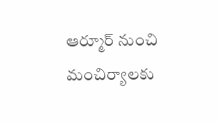ఆర్మూర్‌ నుంచి మంచిర్యాలకు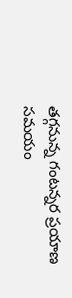తగ్గనున్న గంటన్నర ప్రయాణ సమయం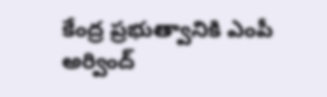కేంద్ర ప్రభుత్వానికి ఎంపీ అర్వింద్‌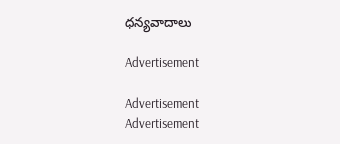ధన్యవాదాలు

Advertisement

Advertisement
Advertisement